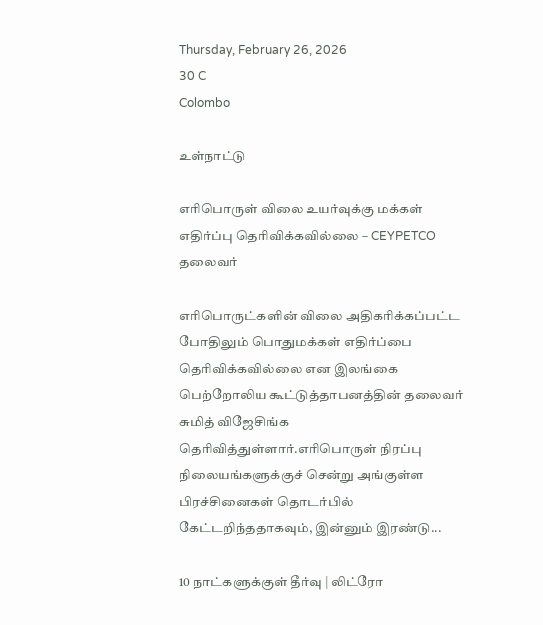Thursday, February 26, 2026
30 C
Colombo

உள்நாட்டு

எரிபொருள் விலை உயர்வுக்கு மக்கள் எதிர்ப்பு தெரிவிக்கவில்லை – CEYPETCO தலைவர்

எரிபொருட்களின் விலை அதிகரிக்கப்பட்ட போதிலும் பொதுமக்கள் எதிர்ப்பை தெரிவிக்கவில்லை என இலங்கை பெற்றோலிய கூட்டுத்தாபனத்தின் தலைவர் சுமித் விஜேசிங்க தெரிவித்துள்ளார்.எரிபொருள் நிரப்பு நிலையங்களுக்குச் சென்று அங்குள்ள பிரச்சினைகள் தொடர்பில் கேட்டறிந்ததாகவும், இன்னும் இரண்டு...

10 நாட்களுக்குள் தீர்வு | லிட்ரோ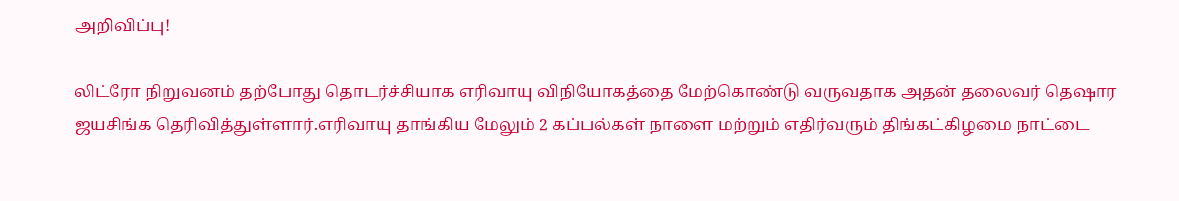அறிவிப்பு!

லிட்ரோ நிறுவனம் தற்போது தொடர்ச்சியாக எரிவாயு விநியோகத்தை மேற்கொண்டு வருவதாக அதன் தலைவர் தெஷார ஜயசிங்க தெரிவித்துள்ளார்.எரிவாயு தாங்கிய மேலும் 2 கப்பல்கள் நாளை மற்றும் எதிர்வரும் திங்கட்கிழமை நாட்டை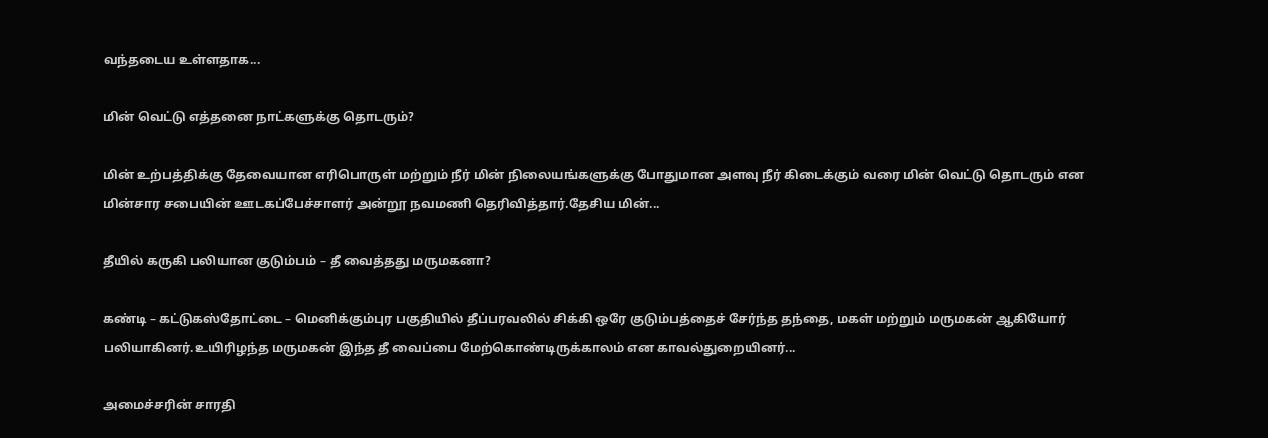வந்தடைய உள்ளதாக...

மின் வெட்டு எத்தனை நாட்களுக்கு தொடரும்?

மின் உற்பத்திக்கு தேவையான எரிபொருள் மற்றும் நீர் மின் நிலையங்களுக்கு போதுமான அளவு நீர் கிடைக்கும் வரை மின் வெட்டு தொடரும் என மின்சார சபையின் ஊடகப்பேச்சாளர் அன்றூ நவமணி தெரிவித்தார்.தேசிய மின்...

தீயில் கருகி பலியான குடும்பம் – தீ வைத்தது மருமகனா?

கண்டி – கட்டுகஸ்தோட்டை – மெனிக்கும்புர பகுதியில் தீப்பரவலில் சிக்கி ஒரே குடும்பத்தைச் சேர்ந்த தந்தை, மகள் மற்றும் மருமகன் ஆகியோர் பலியாகினர்.உயிரிழந்த மருமகன் இந்த தீ வைப்பை மேற்கொண்டிருக்காலம் என காவல்துறையினர்...

அமைச்சரின் சாரதி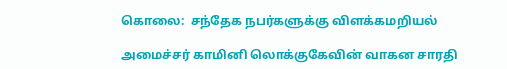கொலை:  சந்தேக நபர்களுக்கு விளக்கமறியல்

அமைச்சர் காமினி லொக்குகேவின் வாகன சாரதி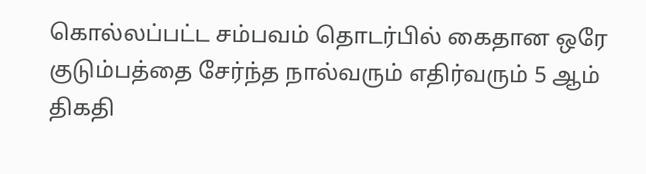கொல்லப்பட்ட சம்பவம் தொடர்பில் கைதான ஒரே குடும்பத்தை சேர்ந்த நால்வரும் எதிர்வரும் 5 ஆம் திகதி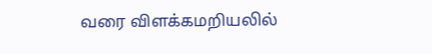வரை விளக்கமறியலில்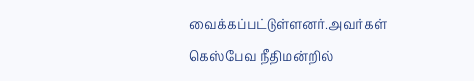வைக்கப்பட்டுள்ளனர்.அவர்கள் கெஸ்பேவ நீதிமன்றில்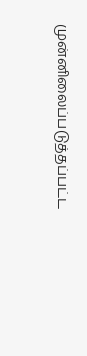முன்னிலைப்படுத்தப்பட்ட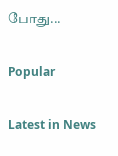போது...

Popular

Latest in News